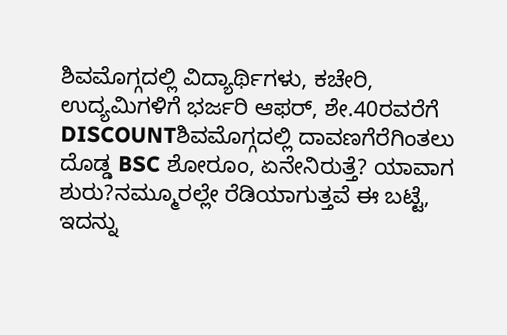ಶಿವಮೊಗ್ಗದಲ್ಲಿ ವಿದ್ಯಾರ್ಥಿಗಳು, ಕಚೇರಿ, ಉದ್ಯಮಿಗಳಿಗೆ ಭರ್ಜರಿ ಆಫರ್, ಶೇ.40ರವರೆಗೆ DISCOUNTಶಿವಮೊಗ್ಗದಲ್ಲಿ ದಾವಣಗೆರೆಗಿಂತಲು ದೊಡ್ಡ BSC ಶೋರೂಂ, ಏನೇನಿರುತ್ತೆ? ಯಾವಾಗ ಶುರು?ನಮ್ಮೂರಲ್ಲೇ ರೆಡಿಯಾಗುತ್ತವೆ ಈ ಬಟ್ಟೆ, ಇದನ್ನು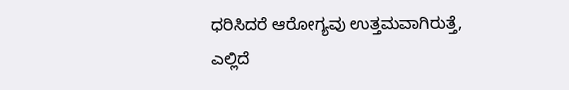ಧರಿಸಿದರೆ ಆರೋಗ್ಯವು ಉತ್ತಮವಾಗಿರುತ್ತೆ, ಎಲ್ಲಿದೆ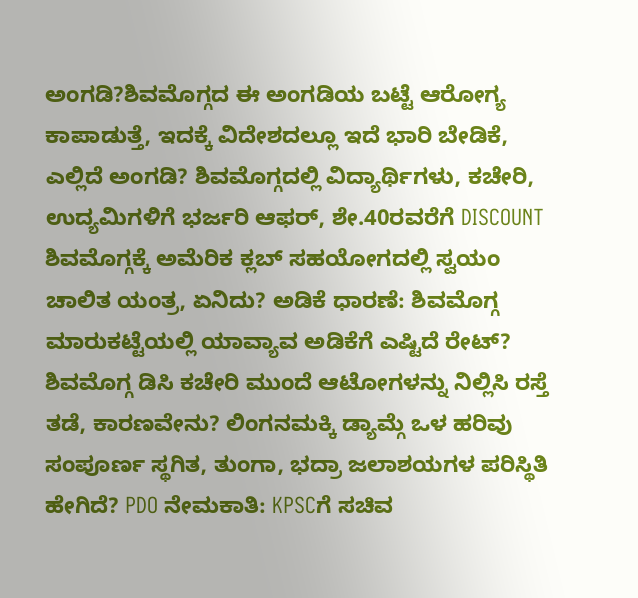ಅಂಗಡಿ?ಶಿವಮೊಗ್ಗದ ಈ ಅಂಗಡಿಯ ಬಟ್ಟೆ ಆರೋಗ್ಯ ಕಾಪಾಡುತ್ತೆ, ಇದಕ್ಕೆ ವಿದೇಶದಲ್ಲೂ ಇದೆ ಭಾರಿ ಬೇಡಿಕೆ, ಎಲ್ಲಿದೆ ಅಂಗಡಿ? ಶಿವಮೊಗ್ಗದಲ್ಲಿ ವಿದ್ಯಾರ್ಥಿಗಳು, ಕಚೇರಿ, ಉದ್ಯಮಿಗಳಿಗೆ ಭರ್ಜರಿ ಆಫರ್, ಶೇ.40ರವರೆಗೆ DISCOUNT ಶಿವಮೊಗ್ಗಕ್ಕೆ ಅಮೆರಿಕ ಕ್ಲಬ್ ಸಹಯೋಗದಲ್ಲಿ ಸ್ವಯಂ ಚಾಲಿತ ಯಂತ್ರ, ಏನಿದು? ಅಡಿಕೆ ಧಾರಣೆ: ಶಿವಮೊಗ್ಗ ಮಾರುಕಟ್ಟೆಯಲ್ಲಿ ಯಾವ್ಯಾವ ಅಡಿಕೆಗೆ ಎಷ್ಟಿದೆ ರೇಟ್? ಶಿವಮೊಗ್ಗ ಡಿಸಿ ಕಚೇರಿ ಮುಂದೆ ಆಟೋಗಳನ್ನು ನಿಲ್ಲಿಸಿ ರಸ್ತೆ ತಡೆ, ಕಾರಣವೇನು? ಲಿಂಗನಮಕ್ಕಿ ಡ್ಯಾಮ್ಗೆ ಒಳ ಹರಿವು ಸಂಪೂರ್ಣ ಸ್ಥಗಿತ, ತುಂಗಾ, ಭದ್ರಾ ಜಲಾಶಯಗಳ ಪರಿಸ್ಥಿತಿ ಹೇಗಿದೆ? PDO ನೇಮಕಾತಿ: KPSCಗೆ ಸಚಿವ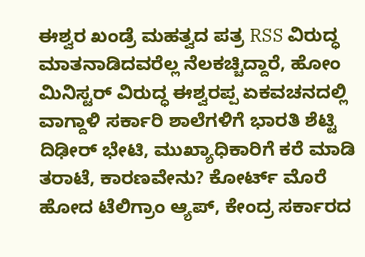ಈಶ್ವರ ಖಂಡ್ರೆ ಮಹತ್ವದ ಪತ್ರ RSS ವಿರುದ್ಧ ಮಾತನಾಡಿದವರೆಲ್ಲ ನೆಲಕಚ್ಚಿದ್ದಾರೆ, ಹೋಂ ಮಿನಿಸ್ಟರ್ ವಿರುದ್ಧ ಈಶ್ವರಪ್ಪ ಏಕವಚನದಲ್ಲಿ ವಾಗ್ದಾಳಿ ಸರ್ಕಾರಿ ಶಾಲೆಗಳಿಗೆ ಭಾರತಿ ಶೆಟ್ಟಿ ದಿಢೀರ್ ಭೇಟಿ, ಮುಖ್ಯಾಧಿಕಾರಿಗೆ ಕರೆ ಮಾಡಿ ತರಾಟೆ, ಕಾರಣವೇನು? ಕೋರ್ಟ್ ಮೊರೆ ಹೋದ ಟೆಲಿಗ್ರಾಂ ಆ್ಯಪ್, ಕೇಂದ್ರ ಸರ್ಕಾರದ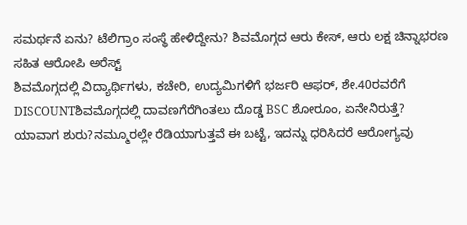ಸಮರ್ಥನೆ ಏನು? ಟೆಲಿಗ್ರಾಂ ಸಂಸ್ಥೆ ಹೇಳಿದ್ದೇನು? ಶಿವಮೊಗ್ಗದ ಆರು ಕೇಸ್, ಆರು ಲಕ್ಷ ಚಿನ್ನಾಭರಣ ಸಹಿತ ಆರೋಪಿ ಅರೆಸ್ಟ್
ಶಿವಮೊಗ್ಗದಲ್ಲಿ ವಿದ್ಯಾರ್ಥಿಗಳು, ಕಚೇರಿ, ಉದ್ಯಮಿಗಳಿಗೆ ಭರ್ಜರಿ ಆಫರ್, ಶೇ.40ರವರೆಗೆ DISCOUNTಶಿವಮೊಗ್ಗದಲ್ಲಿ ದಾವಣಗೆರೆಗಿಂತಲು ದೊಡ್ಡ BSC ಶೋರೂಂ, ಏನೇನಿರುತ್ತೆ? ಯಾವಾಗ ಶುರು?ನಮ್ಮೂರಲ್ಲೇ ರೆಡಿಯಾಗುತ್ತವೆ ಈ ಬಟ್ಟೆ, ಇದನ್ನು ಧರಿಸಿದರೆ ಆರೋಗ್ಯವು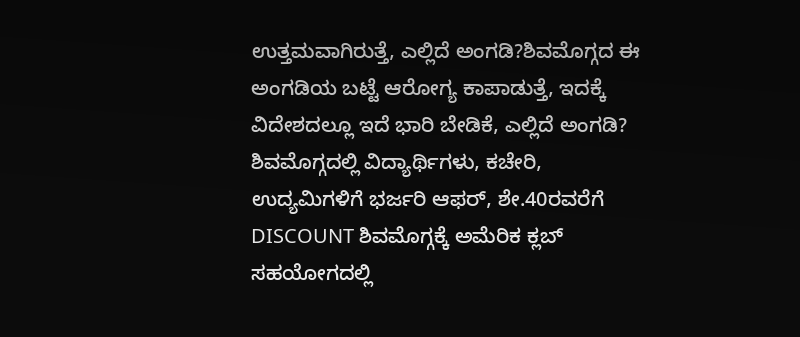ಉತ್ತಮವಾಗಿರುತ್ತೆ, ಎಲ್ಲಿದೆ ಅಂಗಡಿ?ಶಿವಮೊಗ್ಗದ ಈ ಅಂಗಡಿಯ ಬಟ್ಟೆ ಆರೋಗ್ಯ ಕಾಪಾಡುತ್ತೆ, ಇದಕ್ಕೆ ವಿದೇಶದಲ್ಲೂ ಇದೆ ಭಾರಿ ಬೇಡಿಕೆ, ಎಲ್ಲಿದೆ ಅಂಗಡಿ? ಶಿವಮೊಗ್ಗದಲ್ಲಿ ವಿದ್ಯಾರ್ಥಿಗಳು, ಕಚೇರಿ, ಉದ್ಯಮಿಗಳಿಗೆ ಭರ್ಜರಿ ಆಫರ್, ಶೇ.40ರವರೆಗೆ DISCOUNT ಶಿವಮೊಗ್ಗಕ್ಕೆ ಅಮೆರಿಕ ಕ್ಲಬ್ ಸಹಯೋಗದಲ್ಲಿ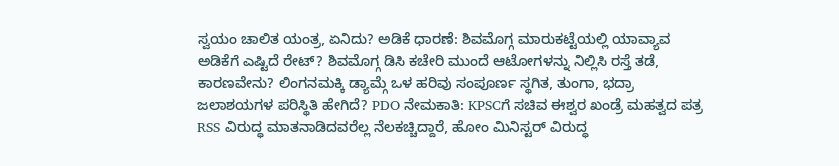ಸ್ವಯಂ ಚಾಲಿತ ಯಂತ್ರ, ಏನಿದು? ಅಡಿಕೆ ಧಾರಣೆ: ಶಿವಮೊಗ್ಗ ಮಾರುಕಟ್ಟೆಯಲ್ಲಿ ಯಾವ್ಯಾವ ಅಡಿಕೆಗೆ ಎಷ್ಟಿದೆ ರೇಟ್? ಶಿವಮೊಗ್ಗ ಡಿಸಿ ಕಚೇರಿ ಮುಂದೆ ಆಟೋಗಳನ್ನು ನಿಲ್ಲಿಸಿ ರಸ್ತೆ ತಡೆ, ಕಾರಣವೇನು? ಲಿಂಗನಮಕ್ಕಿ ಡ್ಯಾಮ್ಗೆ ಒಳ ಹರಿವು ಸಂಪೂರ್ಣ ಸ್ಥಗಿತ, ತುಂಗಾ, ಭದ್ರಾ ಜಲಾಶಯಗಳ ಪರಿಸ್ಥಿತಿ ಹೇಗಿದೆ? PDO ನೇಮಕಾತಿ: KPSCಗೆ ಸಚಿವ ಈಶ್ವರ ಖಂಡ್ರೆ ಮಹತ್ವದ ಪತ್ರ RSS ವಿರುದ್ಧ ಮಾತನಾಡಿದವರೆಲ್ಲ ನೆಲಕಚ್ಚಿದ್ದಾರೆ, ಹೋಂ ಮಿನಿಸ್ಟರ್ ವಿರುದ್ಧ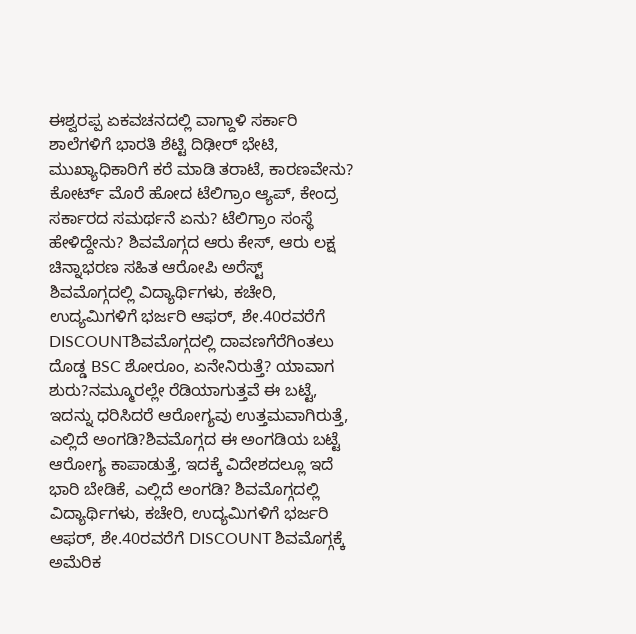ಈಶ್ವರಪ್ಪ ಏಕವಚನದಲ್ಲಿ ವಾಗ್ದಾಳಿ ಸರ್ಕಾರಿ ಶಾಲೆಗಳಿಗೆ ಭಾರತಿ ಶೆಟ್ಟಿ ದಿಢೀರ್ ಭೇಟಿ, ಮುಖ್ಯಾಧಿಕಾರಿಗೆ ಕರೆ ಮಾಡಿ ತರಾಟೆ, ಕಾರಣವೇನು? ಕೋರ್ಟ್ ಮೊರೆ ಹೋದ ಟೆಲಿಗ್ರಾಂ ಆ್ಯಪ್, ಕೇಂದ್ರ ಸರ್ಕಾರದ ಸಮರ್ಥನೆ ಏನು? ಟೆಲಿಗ್ರಾಂ ಸಂಸ್ಥೆ ಹೇಳಿದ್ದೇನು? ಶಿವಮೊಗ್ಗದ ಆರು ಕೇಸ್, ಆರು ಲಕ್ಷ ಚಿನ್ನಾಭರಣ ಸಹಿತ ಆರೋಪಿ ಅರೆಸ್ಟ್
ಶಿವಮೊಗ್ಗದಲ್ಲಿ ವಿದ್ಯಾರ್ಥಿಗಳು, ಕಚೇರಿ, ಉದ್ಯಮಿಗಳಿಗೆ ಭರ್ಜರಿ ಆಫರ್, ಶೇ.40ರವರೆಗೆ DISCOUNTಶಿವಮೊಗ್ಗದಲ್ಲಿ ದಾವಣಗೆರೆಗಿಂತಲು ದೊಡ್ಡ BSC ಶೋರೂಂ, ಏನೇನಿರುತ್ತೆ? ಯಾವಾಗ ಶುರು?ನಮ್ಮೂರಲ್ಲೇ ರೆಡಿಯಾಗುತ್ತವೆ ಈ ಬಟ್ಟೆ, ಇದನ್ನು ಧರಿಸಿದರೆ ಆರೋಗ್ಯವು ಉತ್ತಮವಾಗಿರುತ್ತೆ, ಎಲ್ಲಿದೆ ಅಂಗಡಿ?ಶಿವಮೊಗ್ಗದ ಈ ಅಂಗಡಿಯ ಬಟ್ಟೆ ಆರೋಗ್ಯ ಕಾಪಾಡುತ್ತೆ, ಇದಕ್ಕೆ ವಿದೇಶದಲ್ಲೂ ಇದೆ ಭಾರಿ ಬೇಡಿಕೆ, ಎಲ್ಲಿದೆ ಅಂಗಡಿ? ಶಿವಮೊಗ್ಗದಲ್ಲಿ ವಿದ್ಯಾರ್ಥಿಗಳು, ಕಚೇರಿ, ಉದ್ಯಮಿಗಳಿಗೆ ಭರ್ಜರಿ ಆಫರ್, ಶೇ.40ರವರೆಗೆ DISCOUNT ಶಿವಮೊಗ್ಗಕ್ಕೆ ಅಮೆರಿಕ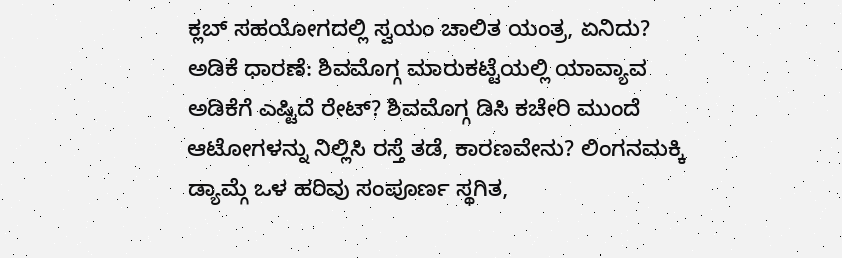ಕ್ಲಬ್ ಸಹಯೋಗದಲ್ಲಿ ಸ್ವಯಂ ಚಾಲಿತ ಯಂತ್ರ, ಏನಿದು? ಅಡಿಕೆ ಧಾರಣೆ: ಶಿವಮೊಗ್ಗ ಮಾರುಕಟ್ಟೆಯಲ್ಲಿ ಯಾವ್ಯಾವ ಅಡಿಕೆಗೆ ಎಷ್ಟಿದೆ ರೇಟ್? ಶಿವಮೊಗ್ಗ ಡಿಸಿ ಕಚೇರಿ ಮುಂದೆ ಆಟೋಗಳನ್ನು ನಿಲ್ಲಿಸಿ ರಸ್ತೆ ತಡೆ, ಕಾರಣವೇನು? ಲಿಂಗನಮಕ್ಕಿ ಡ್ಯಾಮ್ಗೆ ಒಳ ಹರಿವು ಸಂಪೂರ್ಣ ಸ್ಥಗಿತ,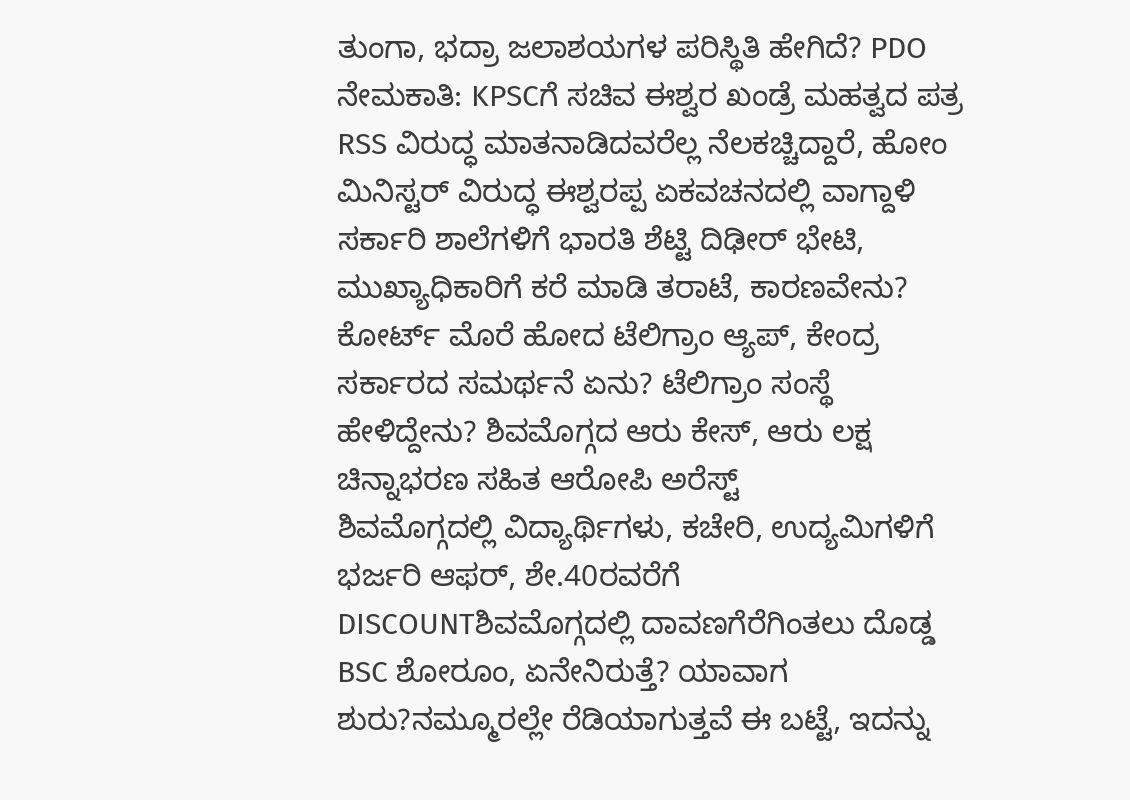ತುಂಗಾ, ಭದ್ರಾ ಜಲಾಶಯಗಳ ಪರಿಸ್ಥಿತಿ ಹೇಗಿದೆ? PDO ನೇಮಕಾತಿ: KPSCಗೆ ಸಚಿವ ಈಶ್ವರ ಖಂಡ್ರೆ ಮಹತ್ವದ ಪತ್ರ RSS ವಿರುದ್ಧ ಮಾತನಾಡಿದವರೆಲ್ಲ ನೆಲಕಚ್ಚಿದ್ದಾರೆ, ಹೋಂ ಮಿನಿಸ್ಟರ್ ವಿರುದ್ಧ ಈಶ್ವರಪ್ಪ ಏಕವಚನದಲ್ಲಿ ವಾಗ್ದಾಳಿ ಸರ್ಕಾರಿ ಶಾಲೆಗಳಿಗೆ ಭಾರತಿ ಶೆಟ್ಟಿ ದಿಢೀರ್ ಭೇಟಿ, ಮುಖ್ಯಾಧಿಕಾರಿಗೆ ಕರೆ ಮಾಡಿ ತರಾಟೆ, ಕಾರಣವೇನು? ಕೋರ್ಟ್ ಮೊರೆ ಹೋದ ಟೆಲಿಗ್ರಾಂ ಆ್ಯಪ್, ಕೇಂದ್ರ ಸರ್ಕಾರದ ಸಮರ್ಥನೆ ಏನು? ಟೆಲಿಗ್ರಾಂ ಸಂಸ್ಥೆ ಹೇಳಿದ್ದೇನು? ಶಿವಮೊಗ್ಗದ ಆರು ಕೇಸ್, ಆರು ಲಕ್ಷ ಚಿನ್ನಾಭರಣ ಸಹಿತ ಆರೋಪಿ ಅರೆಸ್ಟ್
ಶಿವಮೊಗ್ಗದಲ್ಲಿ ವಿದ್ಯಾರ್ಥಿಗಳು, ಕಚೇರಿ, ಉದ್ಯಮಿಗಳಿಗೆ ಭರ್ಜರಿ ಆಫರ್, ಶೇ.40ರವರೆಗೆ DISCOUNTಶಿವಮೊಗ್ಗದಲ್ಲಿ ದಾವಣಗೆರೆಗಿಂತಲು ದೊಡ್ಡ BSC ಶೋರೂಂ, ಏನೇನಿರುತ್ತೆ? ಯಾವಾಗ ಶುರು?ನಮ್ಮೂರಲ್ಲೇ ರೆಡಿಯಾಗುತ್ತವೆ ಈ ಬಟ್ಟೆ, ಇದನ್ನು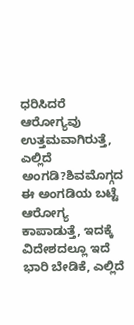ಧರಿಸಿದರೆ ಆರೋಗ್ಯವು ಉತ್ತಮವಾಗಿರುತ್ತೆ, ಎಲ್ಲಿದೆ ಅಂಗಡಿ?ಶಿವಮೊಗ್ಗದ ಈ ಅಂಗಡಿಯ ಬಟ್ಟೆ ಆರೋಗ್ಯ ಕಾಪಾಡುತ್ತೆ, ಇದಕ್ಕೆ ವಿದೇಶದಲ್ಲೂ ಇದೆ ಭಾರಿ ಬೇಡಿಕೆ, ಎಲ್ಲಿದೆ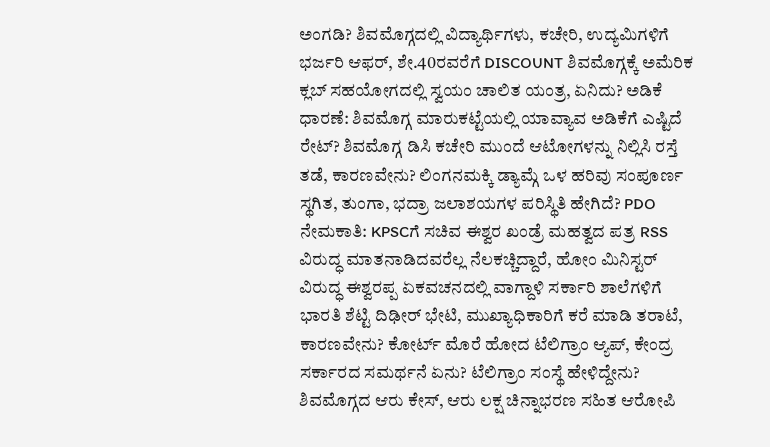ಅಂಗಡಿ? ಶಿವಮೊಗ್ಗದಲ್ಲಿ ವಿದ್ಯಾರ್ಥಿಗಳು, ಕಚೇರಿ, ಉದ್ಯಮಿಗಳಿಗೆ ಭರ್ಜರಿ ಆಫರ್, ಶೇ.40ರವರೆಗೆ DISCOUNT ಶಿವಮೊಗ್ಗಕ್ಕೆ ಅಮೆರಿಕ ಕ್ಲಬ್ ಸಹಯೋಗದಲ್ಲಿ ಸ್ವಯಂ ಚಾಲಿತ ಯಂತ್ರ, ಏನಿದು? ಅಡಿಕೆ ಧಾರಣೆ: ಶಿವಮೊಗ್ಗ ಮಾರುಕಟ್ಟೆಯಲ್ಲಿ ಯಾವ್ಯಾವ ಅಡಿಕೆಗೆ ಎಷ್ಟಿದೆ ರೇಟ್? ಶಿವಮೊಗ್ಗ ಡಿಸಿ ಕಚೇರಿ ಮುಂದೆ ಆಟೋಗಳನ್ನು ನಿಲ್ಲಿಸಿ ರಸ್ತೆ ತಡೆ, ಕಾರಣವೇನು? ಲಿಂಗನಮಕ್ಕಿ ಡ್ಯಾಮ್ಗೆ ಒಳ ಹರಿವು ಸಂಪೂರ್ಣ ಸ್ಥಗಿತ, ತುಂಗಾ, ಭದ್ರಾ ಜಲಾಶಯಗಳ ಪರಿಸ್ಥಿತಿ ಹೇಗಿದೆ? PDO ನೇಮಕಾತಿ: KPSCಗೆ ಸಚಿವ ಈಶ್ವರ ಖಂಡ್ರೆ ಮಹತ್ವದ ಪತ್ರ RSS ವಿರುದ್ಧ ಮಾತನಾಡಿದವರೆಲ್ಲ ನೆಲಕಚ್ಚಿದ್ದಾರೆ, ಹೋಂ ಮಿನಿಸ್ಟರ್ ವಿರುದ್ಧ ಈಶ್ವರಪ್ಪ ಏಕವಚನದಲ್ಲಿ ವಾಗ್ದಾಳಿ ಸರ್ಕಾರಿ ಶಾಲೆಗಳಿಗೆ ಭಾರತಿ ಶೆಟ್ಟಿ ದಿಢೀರ್ ಭೇಟಿ, ಮುಖ್ಯಾಧಿಕಾರಿಗೆ ಕರೆ ಮಾಡಿ ತರಾಟೆ, ಕಾರಣವೇನು? ಕೋರ್ಟ್ ಮೊರೆ ಹೋದ ಟೆಲಿಗ್ರಾಂ ಆ್ಯಪ್, ಕೇಂದ್ರ ಸರ್ಕಾರದ ಸಮರ್ಥನೆ ಏನು? ಟೆಲಿಗ್ರಾಂ ಸಂಸ್ಥೆ ಹೇಳಿದ್ದೇನು? ಶಿವಮೊಗ್ಗದ ಆರು ಕೇಸ್, ಆರು ಲಕ್ಷ ಚಿನ್ನಾಭರಣ ಸಹಿತ ಆರೋಪಿ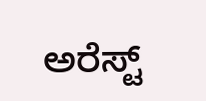ಅರೆಸ್ಟ್